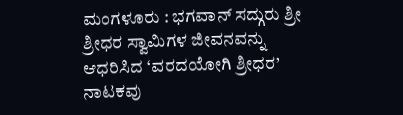ಮಂಗಳೂರು : ಭಗವಾನ್ ಸದ್ಗುರು ಶ್ರೀ ಶ್ರೀಧರ ಸ್ವಾಮಿಗಳ ಜೀವನವನ್ನು ಆಧರಿಸಿದ ‘ವರದಯೋಗಿ ಶ್ರೀಧರ’ ನಾಟಕವು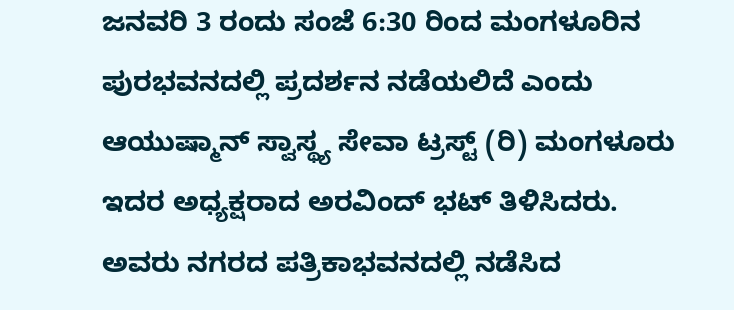ಜನವರಿ 3 ರಂದು ಸಂಜೆ 6:30 ರಿಂದ ಮಂಗಳೂರಿನ ಪುರಭವನದಲ್ಲಿ ಪ್ರದರ್ಶನ ನಡೆಯಲಿದೆ ಎಂದು ಆಯುಷ್ಮಾನ್ ಸ್ವಾಸ್ಥ್ಯ ಸೇವಾ ಟ್ರಸ್ಟ್ (ರಿ) ಮಂಗಳೂರು ಇದರ ಅಧ್ಯಕ್ಷರಾದ ಅರವಿಂದ್ ಭಟ್ ತಿಳಿಸಿದರು.
ಅವರು ನಗರದ ಪತ್ರಿಕಾಭವನದಲ್ಲಿ ನಡೆಸಿದ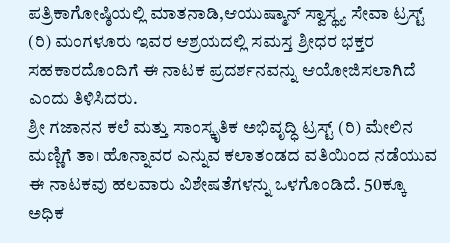ಪತ್ರಿಕಾಗೋಷ್ಠಿಯಲ್ಲಿ ಮಾತನಾಡಿ,ಆಯುಷ್ಮಾನ್ ಸ್ವಾಸ್ಥ್ಯ ಸೇವಾ ಟ್ರಸ್ಟ್ (ರಿ) ಮಂಗಳೂರು ಇವರ ಆಶ್ರಯದಲ್ಲಿ ಸಮಸ್ತ ಶ್ರೀಧರ ಭಕ್ತರ ಸಹಕಾರದೊಂದಿಗೆ ಈ ನಾಟಕ ಪ್ರದರ್ಶನವನ್ನು ಆಯೋಜಿಸಲಾಗಿದೆ ಎಂದು ತಿಳಿಸಿದರು.
ಶ್ರೀ ಗಜಾನನ ಕಲೆ ಮತ್ತು ಸಾಂಸ್ಕೃತಿಕ ಅಭಿವೃದ್ಧಿ ಟ್ರಸ್ಟ್ (ರಿ) ಮೇಲಿನ ಮಣ್ಣಿಗೆ ತಾ। ಹೊನ್ನಾವರ ಎನ್ನುವ ಕಲಾತಂಡದ ವತಿಯಿಂದ ನಡೆಯುವ ಈ ನಾಟಕವು ಹಲವಾರು ವಿಶೇಷತೆಗಳನ್ನು ಒಳಗೊಂಡಿದೆ. 50ಕ್ಕೂ ಅಧಿಕ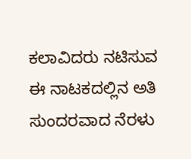ಕಲಾವಿದರು ನಟಿಸುವ ಈ ನಾಟಕದಲ್ಲಿನ ಅತಿ ಸುಂದರವಾದ ನೆರಳು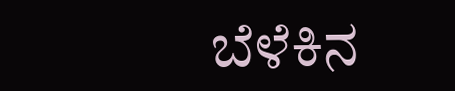ಬೆಳೆಕಿನ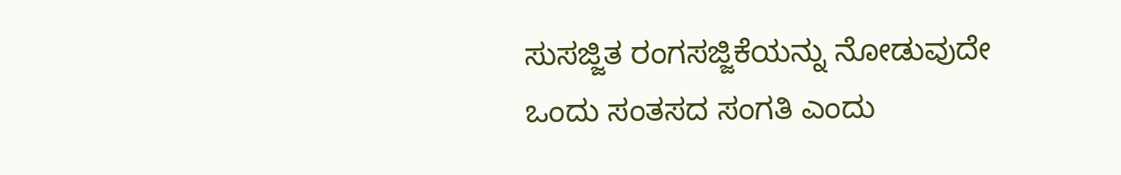ಸುಸಜ್ಜಿತ ರಂಗಸಜ್ಜಿಕೆಯನ್ನು ನೋಡುವುದೇ ಒಂದು ಸಂತಸದ ಸಂಗತಿ ಎಂದು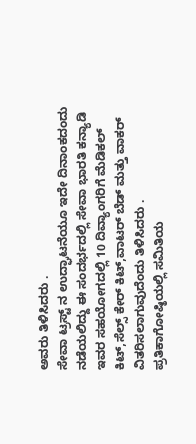ಅವರು ತಿಳಿಸಿದರು .
ಸೇವಾ ಟ್ರಸ್ಟ್ ನ ಉದ್ಘಾಟನೆಯೂ ಇದೇ ದಿನಾಂಕದಂದು ನಡೆಯಲಿದ್ದು ಈ ಸಂದರ್ಭದಲ್ಲಿ ಸೇವಾ ಭಾರತಿ ಕನ್ಯಾಡಿ ಇವರ ಸಹಯೋಗದಲ್ಲಿ 10 ದಿವ್ಯಾಂಗರಿಗೆ ಮೆಡಿಕಲ್ ಕಿಟ್,ಸೆಲ್ಸ್ ಕೇರ್ ಕಿಟ್,ವಾಟರ್ ಬೆಡ್ ಮತ್ತು ವಾಕರ್ ವಿತರಿಸಲಾಗುವುದೆಂದು ತಿಳಿಸಿದರು .
ಪ್ರತಿಕಾಗೋಷ್ಠಿಯಲ್ಲಿ ಸಮಿತಿಯ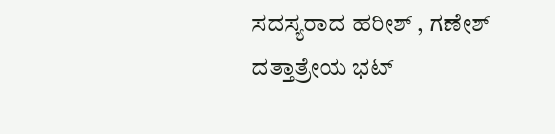ಸದಸ್ಯರಾದ ಹರೀಶ್ , ಗಣೇಶ್ ದತ್ತಾತ್ರೇಯ ಭಟ್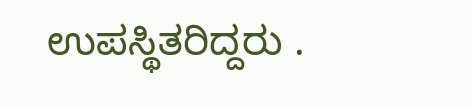ಉಪಸ್ಥಿತರಿದ್ದರು .